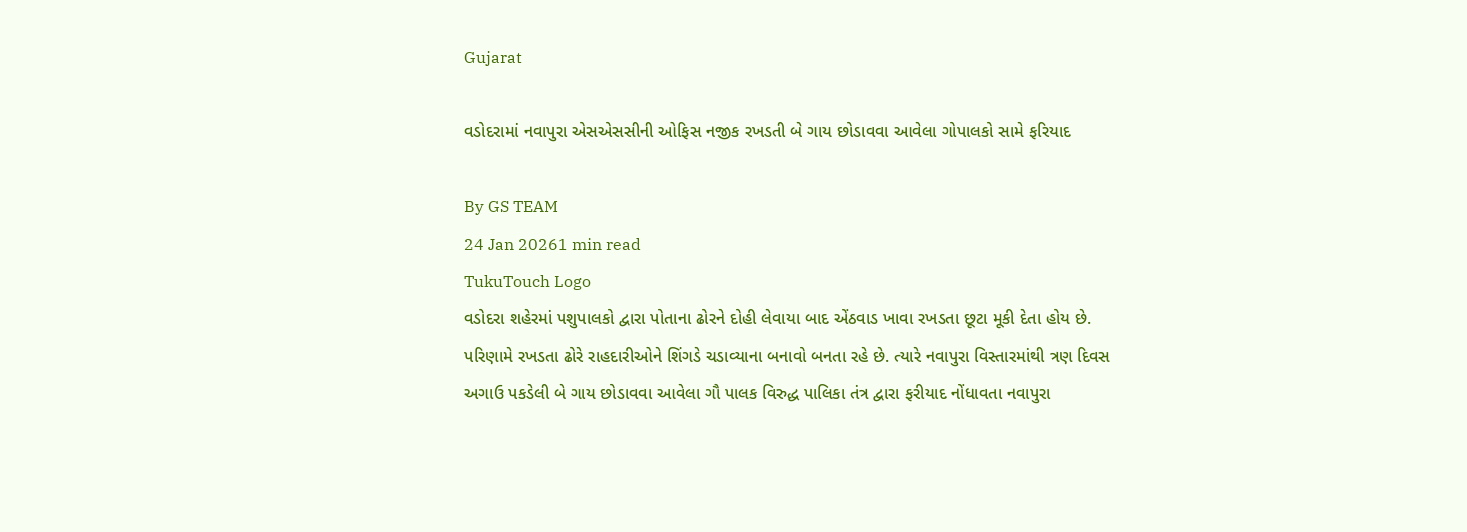Gujarat

વડોદરામાં નવાપુરા એસએસસીની ઓફિસ નજીક રખડતી બે ગાય છોડાવવા આવેલા ગોપાલકો સામે ફરિયાદ

By GS TEAM
24 Jan 20261 min read
TukuTouch Logo
વડોદરા શહેરમાં પશુપાલકો દ્વારા પોતાના ઢોરને દોહી લેવાયા બાદ એંઠવાડ ખાવા રખડતા છૂટા મૂકી દેતા હોય છે. પરિણામે રખડતા ઢોરે રાહદારીઓને શિંગડે ચડાવ્યાના બનાવો બનતા રહે છે. ત્યારે નવાપુરા વિસ્તારમાંથી ત્રણ દિવસ અગાઉ પકડેલી બે ગાય છોડાવવા આવેલા ગૌ પાલક વિરુદ્ધ પાલિકા તંત્ર દ્વારા ફરીયાદ નોંધાવતા નવાપુરા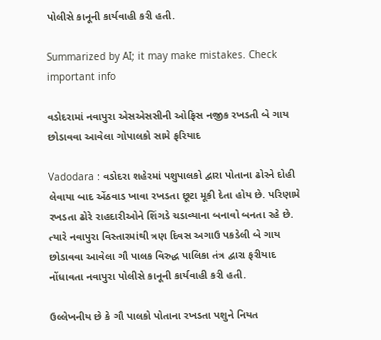પોલીસે કાનૂની કાર્યવાહી કરી હતી.

Summarized by AI; it may make mistakes. Check important info

વડોદરામાં નવાપુરા એસએસસીની ઓફિસ નજીક રખડતી બે ગાય છોડાવવા આવેલા ગોપાલકો સામે ફરિયાદ

Vadodara : વડોદરા શહેરમાં પશુપાલકો દ્વારા પોતાના ઢોરને દોહી લેવાયા બાદ એંઠવાડ ખાવા રખડતા છૂટા મૂકી દેતા હોય છે. પરિણામે રખડતા ઢોરે રાહદારીઓને શિંગડે ચડાવ્યાના બનાવો બનતા રહે છે. ત્યારે નવાપુરા વિસ્તારમાંથી ત્રણ દિવસ અગાઉ પકડેલી બે ગાય છોડાવવા આવેલા ગૌ પાલક વિરુદ્ધ પાલિકા તંત્ર દ્વારા ફરીયાદ નોંધાવતા નવાપુરા પોલીસે કાનૂની કાર્યવાહી કરી હતી.

ઉલ્લેખનીય છે કે ગૌ પાલકો પોતાના રખડતા પશુને નિયત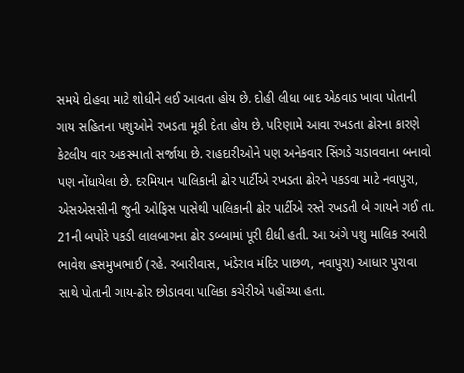સમયે દોહવા માટે શોધીને લઈ આવતા હોય છે. દોહી લીધા બાદ એઠવાડ ખાવા પોતાની ગાય સહિતના પશુઓને રખડતા મૂકી દેતા હોય છે. પરિણામે આવા રખડતા ઢોરના કારણે કેટલીય વાર અકસ્માતો સર્જાયા છે. રાહદારીઓને પણ અનેકવાર સિંગડે ચડાવવાના બનાવો પણ નોંધાયેલા છે. દરમિયાન પાલિકાની ઢોર પાર્ટીએ રખડતા ઢોરને પકડવા માટે નવાપુરા, એસએસસીની જુની ઓફિસ પાસેથી પાલિકાની ઢોર પાર્ટીએ રસ્તે રખડતી બે ગાયને ગઈ તા. 21ની બપોરે પકડી લાલબાગના ઢોર ડબ્બામાં પૂરી દીધી હતી. આ અંગે પશુ માલિક રબારી ભાવેશ હસમુખભાઈ (રહે. રબારીવાસ, ખંડેરાવ મંદિર પાછળ, નવાપુરા) આધાર પુરાવા સાથે પોતાની ગાય-ઢોર છોડાવવા પાલિકા કચેરીએ પહોંચ્યા હતા.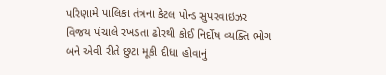પરિણામે પાલિકા તંત્રના કેટલ પોન્ડ સુપરવાઇઝર વિજય પંચાલે રખડતા ઢોરથી કોઈ નિર્દોષ વ્યક્તિ ભોગ બને એવી રીતે છુટા મૂકી દીધા હોવાનું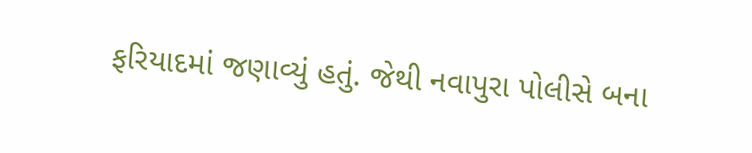ફરિયાદમાં જણાવ્યું હતું. જેથી નવાપુરા પોલીસે બના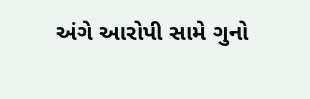અંગે આરોપી સામે ગુનો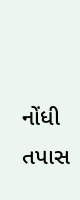નોંધી તપાસ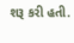શરૂ કરી હતી.